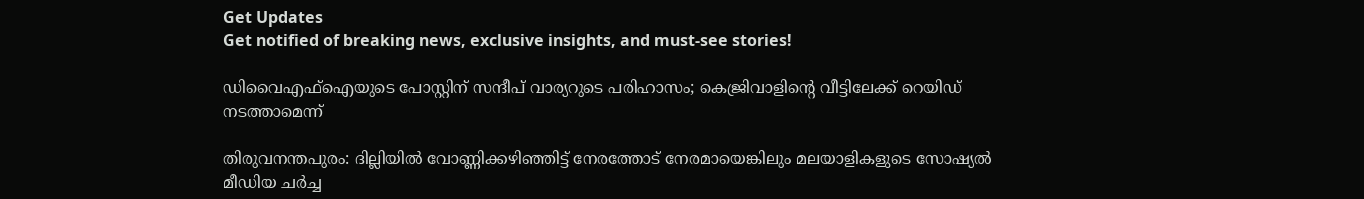Get Updates
Get notified of breaking news, exclusive insights, and must-see stories!

ഡിവൈഎഫ്ഐയുടെ പോസ്റ്റിന് സന്ദീപ് വാര്യറുടെ പരിഹാസം; കെജ്രിവാളിന്‍റെ വീട്ടിലേക്ക് റെയിഡ് നടത്താമെന്ന്

തിരുവനന്തപുരം: ദില്ലിയില്‍ വോണ്ണിക്കഴിഞ്ഞിട്ട് നേരത്തോട് നേരമായെങ്കിലും മലയാളികളുടെ സോഷ്യല്‍ മീഡിയ ചര്‍ച്ച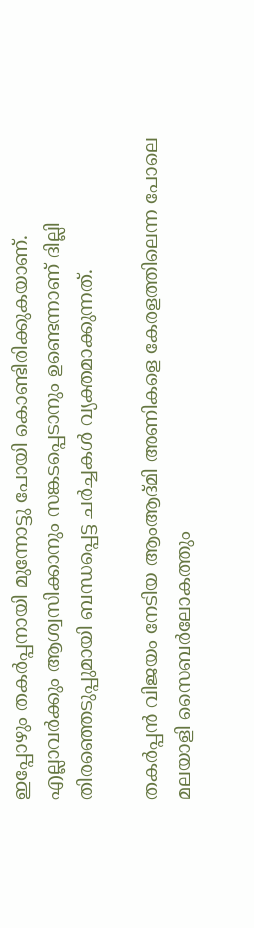ഇപ്പോഴും തകര്‍പ്പനായി മുന്നോട്ടു പോയി കൊണ്ടിരിക്കുകയാണ്. എല്ലാവര്‍ക്കും ആശ്വസിക്കാനും സങ്കടപ്പെടാനും ഉണ്ടെന്നാണ് ദില്ലി തിരഞ്ഞെടുപ്പുമായി ബന്ധപ്പെട്ട ചര്‍ച്ചകള്‍ വ്യക്തമാക്കുന്നത്.

തകര്‍പ്പന്‍ വിജയം നേടിയ ആംആദ്മി അണികളെ കേരളത്തിലെന്ന പോലെ മലയാളി സൈബര്‍ലോകത്തും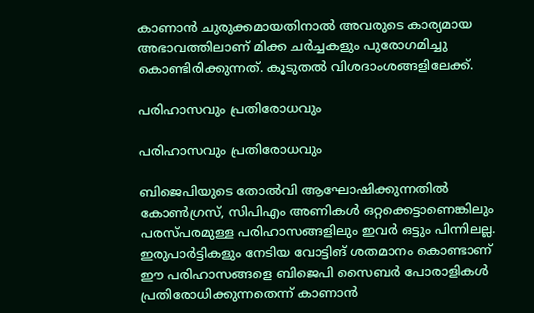കാണാന്‍ ചുരുക്കമായതിനാല്‍ അവരുടെ കാര്യമായ അഭാവത്തിലാണ് മിക്ക ചര്‍ച്ചകളും പുരോഗമിച്ചു കൊണ്ടിരിക്കുന്നത്. കൂടുതല്‍ വിശദാംശങ്ങളിലേക്ക്.

പരിഹാസവും പ്രതിരോധവും

പരിഹാസവും പ്രതിരോധവും

ബിജെപിയുടെ തോല്‍വി ആഘോഷിക്കുന്നതില്‍ കോണ്‍ഗ്രസ്, സിപിഎം അണികള്‍ ഒറ്റക്കെട്ടാണെങ്കിലും പരസ്പരമുള്ള പരിഹാസങ്ങളിലും ഇവര്‍ ഒട്ടും പിന്നിലല്ല. ഇരുപാര്‍ട്ടികളും നേടിയ വോട്ടിങ് ശതമാനം കൊണ്ടാണ് ഈ പരിഹാസങ്ങളെ ബിജെപി സൈബര്‍ പോരാളികള്‍ പ്രതിരോധിക്കുന്നതെന്ന് കാണാന്‍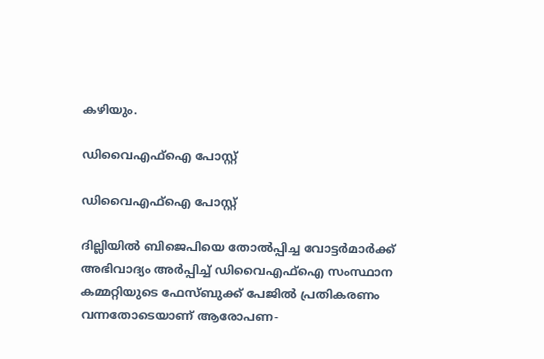കഴിയും.

ഡിവൈഎഫ്ഐ പോസ്റ്റ്

ഡിവൈഎഫ്ഐ പോസ്റ്റ്

ദില്ലിയില്‍ ബിജെപിയെ തോല്‍പ്പിച്ച വോട്ടര്‍മാര്‍ക്ക് അഭിവാദ്യം അര്‍പ്പിച്ച് ഡിവൈഎഫ്ഐ സംസ്ഥാന കമ്മറ്റിയുടെ ഫേസ്ബുക്ക് പേജില്‍ പ്രതികരണം വന്നതോടെയാണ് ആരോപണ-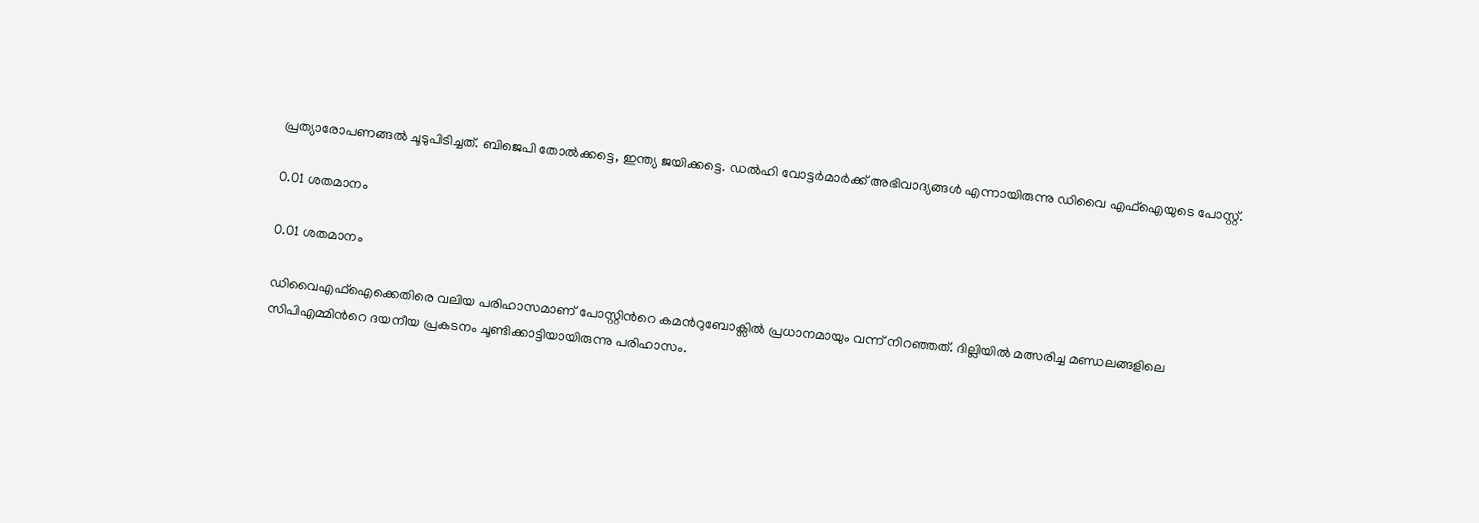പ്രത്യാരോപണങ്ങല്‍ ചൂടുപിടിച്ചത്. ബിജെപി തോല്‍ക്കട്ടെ, ഇന്ത്യ ജയിക്കട്ടെ. ഡല്‍ഹി വോട്ടര്‍മാര്‍ക്ക് അഭിവാദ്യങ്ങള്‍ എന്നായിരുന്നു ഡിവൈ എഫ്‌ഐയുടെ പോസ്റ്റ്.

0.01 ശതമാനം

0.01 ശതമാനം

ഡിവൈഎഫ്ഐക്കെതിരെ വലിയ പരിഹാസമാണ് പോസ്റ്റിന്‍റെ കമന്‍റുബോക്സില്‍ പ്രധാനമായും വന്ന് നിറഞ്ഞത്. ദില്ലിയില്‍ മത്സരിച്ച മണ്ഡലങ്ങളിലെ സിപിഎമ്മിന്‍റെ ദയനീയ പ്രകടനം ചൂണ്ടിക്കാട്ടിയായിരുന്നു പരിഹാസം.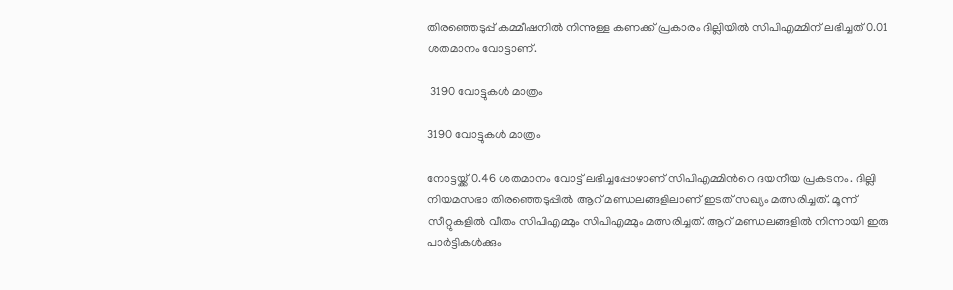തിരഞ്ഞെടുപ്പ് കമ്മീഷനില്‍ നിന്നുള്ള കണക്ക് പ്രകാരം ദില്ലിയില്‍ സിപിഎമ്മിന് ലഭിച്ചത് 0.01 ശതമാനം വോട്ടാണ്.

 3190 വോട്ടുകൾ മാത്രം

3190 വോട്ടുകൾ മാത്രം

നോട്ടയ്ക്ക് 0.46 ശതമാനം വോട്ട് ലഭിച്ചപ്പോഴാണ് സിപിഎമ്മിന്‍റെ ദയനീയ പ്രകടനം. ദില്ലി നിയമസഭാ തിരഞ്ഞെടുപ്പിൽ ആറ് മണ്ഡലങ്ങളിലാണ് ഇടത് സഖ്യം മത്സരിച്ചത്. മൂന്ന് സീറ്റുകളിൽ വീതം സിപിഎമ്മും സിപിഎമ്മും മത്സരിച്ചത്. ആറ് മണ്ഡലങ്ങളിൽ നിന്നായി ഇരു പാർട്ടികൾക്കും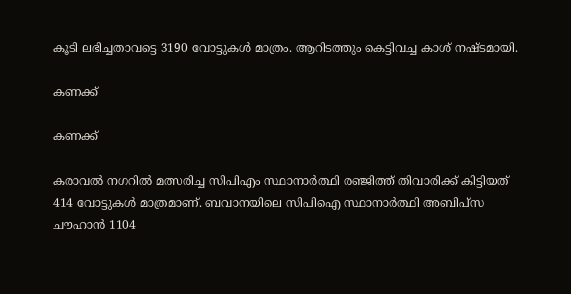കൂടി ലഭിച്ചതാവട്ടെ 3190 വോട്ടുകൾ മാത്രം. ആറിടത്തും കെട്ടിവച്ച കാശ് നഷ്ടമായി.

കണക്ക്

കണക്ക്

കരാവൽ നഗറിൽ മത്സരിച്ച സിപിഎം സ്ഥാനാർത്ഥി രഞ്ജിത്ത് തിവാരിക്ക് കിട്ടിയത് 414 വോട്ടുകൾ മാത്രമാണ്. ബവാനയിലെ സിപിഐ സ്ഥാനാർത്ഥി അബിപ്സ ചൗഹാൻ 1104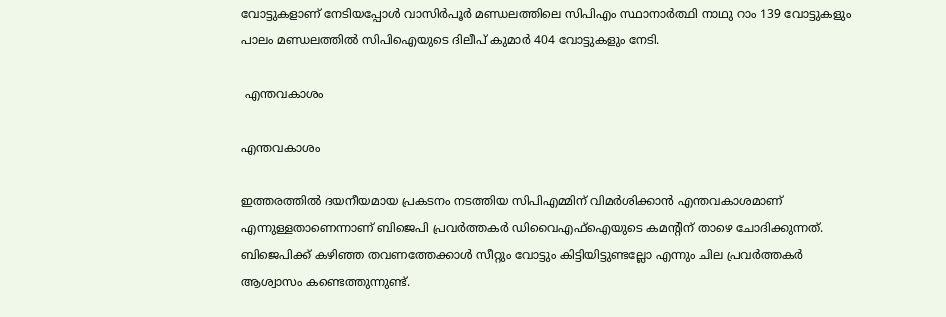വോട്ടുകളാണ് നേടിയപ്പോള്‍ വാസിർപൂർ മണ്ഡലത്തിലെ സിപിഎം സ്ഥാനാർത്ഥി നാഥു റാം 139 വോട്ടുകളും പാലം മണ്ഡലത്തിൽ സിപിഐയുടെ ദിലീപ് കുമാർ 404 വോട്ടുകളും നേടി.

 എന്തവകാശം

എന്തവകാശം

ഇത്തരത്തില്‍ ദയനീയമായ പ്രകടനം നടത്തിയ സിപിഎമ്മിന് വിമര്‍ശിക്കാന്‍ എന്തവകാശമാണ് എന്നുള്ളതാണെന്നാണ് ബിജെപി പ്രവര്‍ത്തകര്‍ ഡിവൈഎഫ്ഐയുടെ കമന്‍റിന് താഴെ ചോദിക്കുന്നത്. ബിജെപിക്ക് കഴിഞ്ഞ തവണത്തേക്കാള്‍ സീറ്റും വോട്ടും കിട്ടിയിട്ടുണ്ടല്ലോ എന്നും ചില പ്രവര്‍ത്തകര്‍ ആശ്വാസം കണ്ടെത്തുന്നുണ്ട്.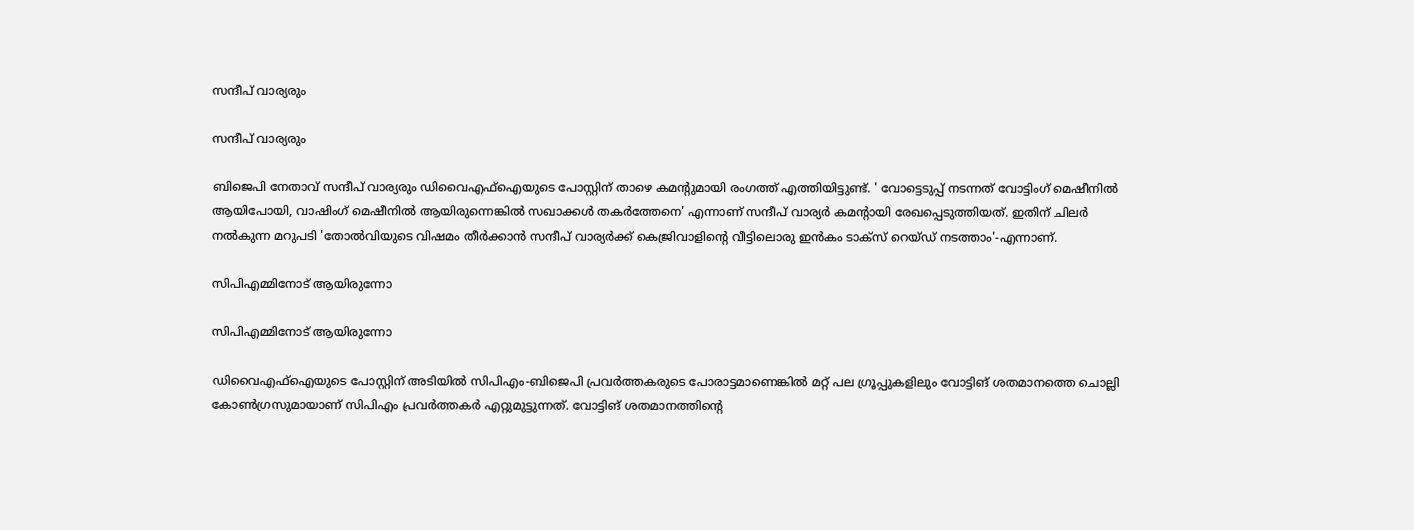സന്ദീപ് വാര്യരും

സന്ദീപ് വാര്യരും

ബിജെപി നേതാവ് സന്ദീപ് വാര്യരും ഡിവൈഎഫ്ഐയുടെ പോസ്റ്റിന് താഴെ കമന്‍റുമായി രംഗത്ത് എത്തിയിട്ടുണ്ട്. ' വോട്ടെടുപ്പ് നടന്നത് വോട്ടിംഗ് മെഷീനിൽ ആയിപോയി, വാഷിംഗ് മെഷീനിൽ ആയിരുന്നെങ്കിൽ സഖാക്കൾ തകർത്തേനെ' എന്നാണ് സന്ദീപ് വാര്യര്‍ കമന്‍റായി രേഖപ്പെടുത്തിയത്. ഇതിന് ചിലര്‍ നല്‍കുന്ന മറുപടി 'തോല്‍വിയുടെ വിഷമം തീര്‍ക്കാന്‍ സന്ദീപ് വാര്യര്‍ക്ക് കെജ്രിവാളിന്‍റെ വീട്ടിലൊരു ഇന്‍കം ടാക്സ് റെയ്ഡ് നടത്താം'-എന്നാണ്.

സിപിഎമ്മിനോട് ആയിരുന്നോ

സിപിഎമ്മിനോട് ആയിരുന്നോ

ഡിവൈഎഫ്ഐയുടെ പോസ്റ്റിന് അടിയില്‍ സിപിഎം-ബിജെപി പ്രവര്‍ത്തകരുടെ പോരാട്ടമാണെങ്കില്‍ മറ്റ് പല ഗ്രൂപ്പുകളിലും വോട്ടിങ് ശതമാനത്തെ ചൊല്ലി കോണ്‍ഗ്രസുമായാണ് സിപിഎം പ്രവര്‍ത്തകര്‍ എറ്റുമുട്ടുന്നത്. വോട്ടിങ് ശതമാനത്തിന്‍റെ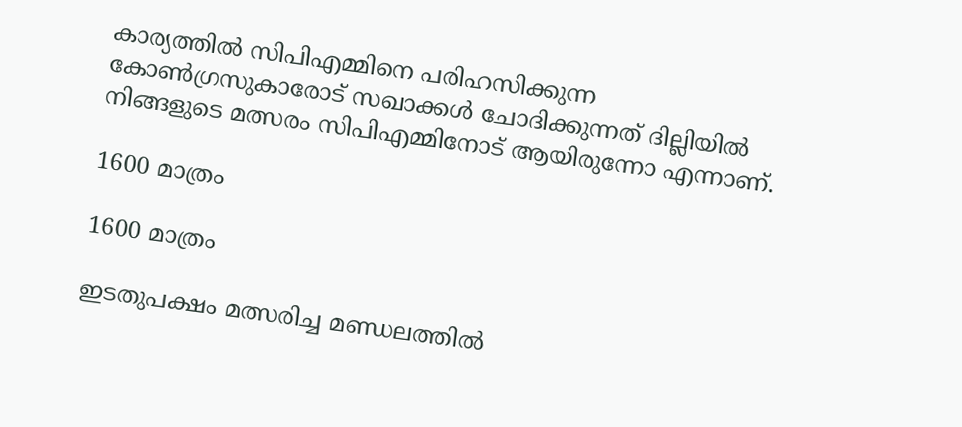കാര്യത്തില്‍ സിപിഎമ്മിനെ പരിഹസിക്കുന്ന കോണ്‍ഗ്രസുകാരോട് സഖാക്കള്‍ ചോദിക്കുന്നത് ദില്ലിയില്‍ നിങ്ങളുടെ മത്സരം സിപിഎമ്മിനോട് ആയിരുന്നോ എന്നാണ്.

1600 മാത്രം

1600 മാത്രം

ഇടതുപക്ഷം മത്സരിച്ച മണ്ഡലത്തില്‍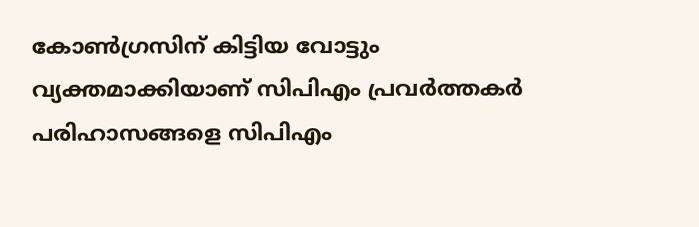കോണ്‍ഗ്രസിന് കിട്ടിയ വോട്ടും വ്യക്തമാക്കിയാണ് സിപിഎം പ്രവര്‍ത്തകര്‍ പരിഹാസങ്ങളെ സിപിഎം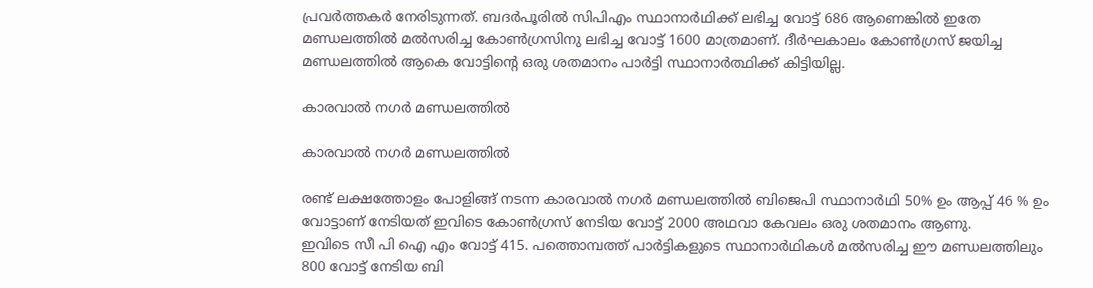പ്രവര്‍ത്തകര്‍ നേരിടുന്നത്. ബദർപൂരില്‍ സിപിഎം സ്ഥാനാർഥിക്ക് ലഭിച്ച വോട്ട് 686 ആണെങ്കില്‍ ഇതേ മണ്ഡലത്തിൽ മൽസരിച്ച കോൺഗ്രസിനു ലഭിച്ച വോട്ട് 1600 മാത്രമാണ്. ദീർഘകാലം കോൺഗ്രസ് ജയിച്ച മണ്ഡലത്തിൽ ആകെ വോട്ടിന്റെ ഒരു ശതമാനം പാര്‍ട്ടി സ്ഥാനാര്‍ത്ഥിക്ക് കിട്ടിയില്ല.

കാരവാല്‍ നഗര്‍ മണ്ഡലത്തില്‍

കാരവാല്‍ നഗര്‍ മണ്ഡലത്തില്‍

രണ്ട് ലക്ഷത്തോളം പോളിങ്ങ് നടന്ന കാരവാല്‍ നഗര്‍ മണ്ഡലത്തില്‍ ബിജെപി സ്ഥാനാർഥി 50% ഉം ആപ്പ് 46 % ഉം വോട്ടാണ് നേടിയത് ഇവിടെ കോൺഗ്രസ് നേടിയ വോട്ട് 2000 അഥവാ കേവലം ഒരു ശതമാനം ആണു.
ഇവിടെ സീ പി ഐ എം വോട്ട് 415. പത്തൊമ്പത്ത് പാർട്ടികളുടെ സ്ഥാനാർഥികൾ മൽസരിച്ച ഈ മണ്ഡലത്തിലും 800 വോട്ട് നേടിയ ബി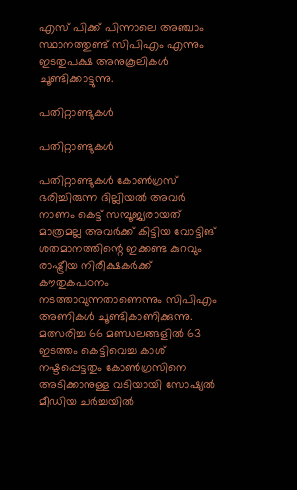എസ് പിക്ക് പിന്നാലെ അഞ്ചാം സ്ഥാനത്തുണ്ട് സിപിഎം എന്നും ഇടതുപക്ഷ അനുകൂലികള്‍ ചൂണ്ടിക്കാട്ടുന്നു.

പതിറ്റാണ്ടുകൾ

പതിറ്റാണ്ടുകൾ

പതിറ്റാണ്ടുകൾ കോൺഗ്രസ് ഭരിച്ചിരുന്ന ദില്ലിയല്‍ അവർ നാണം കെട്ട് സമ്പൂജ്യരായത് മാത്രമല്ല അവർക്ക് കിട്ടിയ വോട്ടിങ് ശതമാനത്തിന്റെ ഇക്കണ്ട കുറവും രാഷ്ട്രീയ നിരീക്ഷകർക്ക് കൗതുകപഠനം നടത്താവുന്നതാണെന്നും സിപിഎം അണികള്‍ ചൂണ്ടികാണിക്കുന്നു. മത്സരിച്ച 66 മണ്ഡലങ്ങളില്‍ 63 ഇടത്തം കെട്ടിവെച്ച കാശ് നഷ്ടപ്പെട്ടതും കോണ്‍ഗ്രസിനെ അടിക്കാനുള്ള വടിയായി സോഷ്യല്‍ മീഡിയ ചര്‍ച്ചയില്‍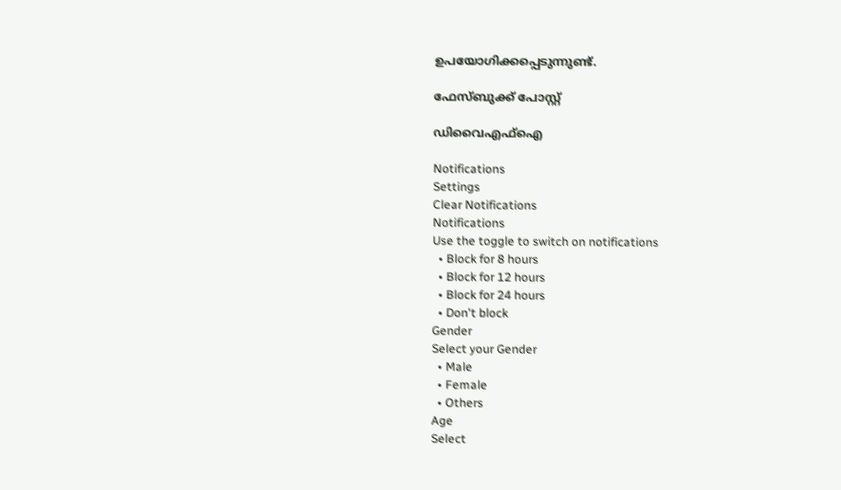ഉപയോഗിക്കപ്പെടുന്നുണ്ട്.

ഫേസ്ബുക്ക് പോസ്റ്റ്

ഡിവൈഎഫ്ഐ

Notifications
Settings
Clear Notifications
Notifications
Use the toggle to switch on notifications
  • Block for 8 hours
  • Block for 12 hours
  • Block for 24 hours
  • Don't block
Gender
Select your Gender
  • Male
  • Female
  • Others
Age
Select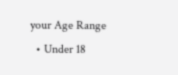your Age Range
  • Under 18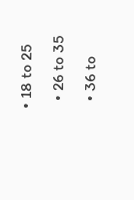• 18 to 25
  • 26 to 35
  • 36 to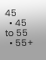45
  • 45 to 55
  • 55+